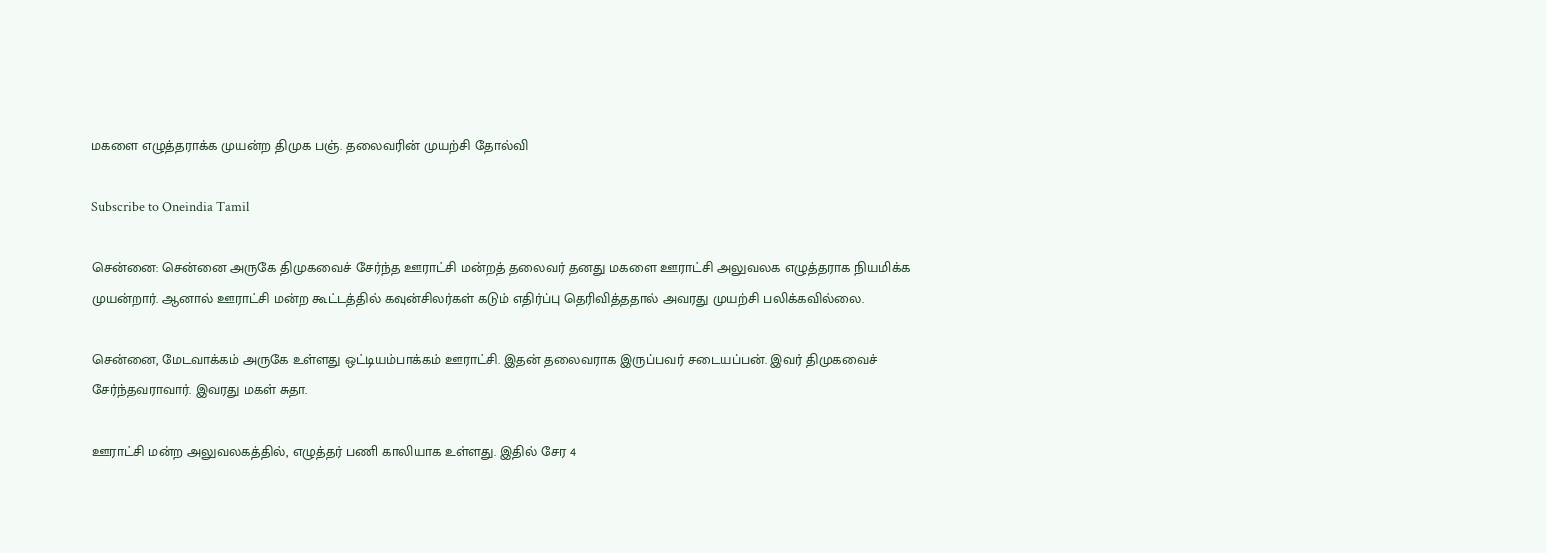மகளை எழுத்தராக்க முயன்ற திமுக பஞ். தலைவரின் முயற்சி தோல்வி

Subscribe to Oneindia Tamil

சென்னை: சென்னை அருகே திமுகவைச் சேர்ந்த ஊராட்சி மன்றத் தலைவர் தனது மகளை ஊராட்சி அலுவலக எழுத்தராக நியமிக்க முயன்றார். ஆனால் ஊராட்சி மன்ற கூட்டத்தில் கவுன்சிலர்கள் கடும் எதிர்ப்பு தெரிவித்ததால் அவரது முயற்சி பலிக்கவில்லை.

சென்னை, மேடவாக்கம் அருகே உள்ளது ஒட்டியம்பாக்கம் ஊராட்சி. இதன் தலைவராக இருப்பவர் சடையப்பன். இவர் திமுகவைச் சேர்ந்தவராவார். இவரது மகள் சுதா.

ஊராட்சி மன்ற அலுவலகத்தில், எழுத்தர் பணி காலியாக உள்ளது. இதில் சேர 4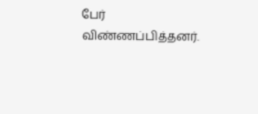பேர் விண்ணப்பித்தனர்.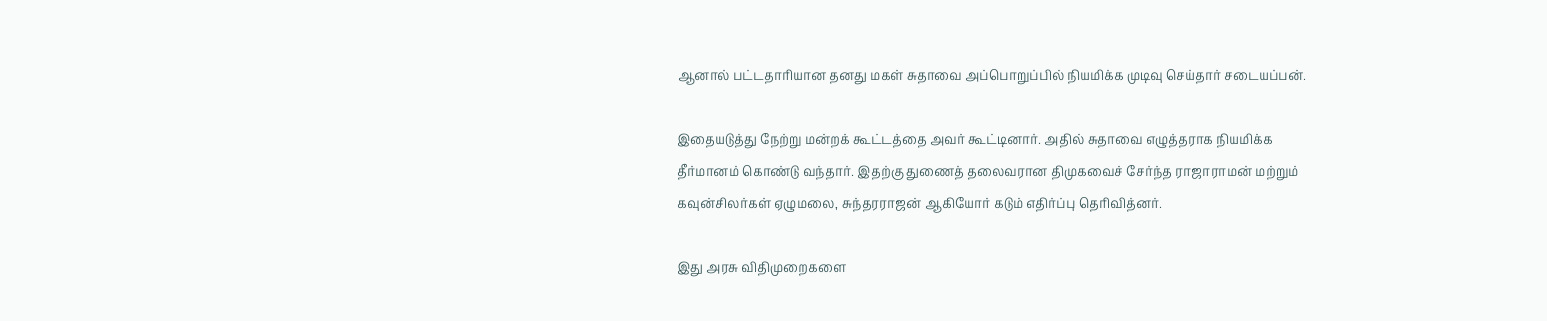ஆனால் பட்டதாரியான தனது மகள் சுதாவை அப்பொறுப்பில் நியமிக்க முடிவு செய்தார் சடையப்பன்.

இதையடுத்து நேற்று மன்றக் கூட்டத்தை அவர் கூட்டினார். அதில் சுதாவை எழுத்தராக நியமிக்க தீர்மானம் கொண்டு வந்தார். இதற்கு துணைத் தலைவரான திமுகவைச் சேர்ந்த ராஜாராமன் மற்றும் கவுன்சிலர்கள் ஏழுமலை, சுந்தரராஜன் ஆகியோர் கடும் எதிர்ப்பு தெரிவித்னர்.

இது அரசு விதிமுறைகளை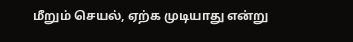மீறும் செயல், ஏற்க முடியாது என்று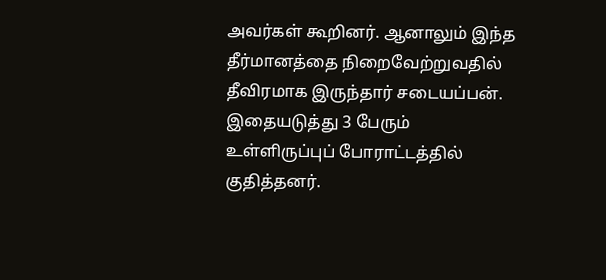அவர்கள் கூறினர். ஆனாலும் இந்த தீர்மானத்தை நிறைவேற்றுவதில் தீவிரமாக இருந்தார் சடையப்பன். இதையடுத்து 3 பேரும் உள்ளிருப்புப் போராட்டத்தில் குதித்தனர்.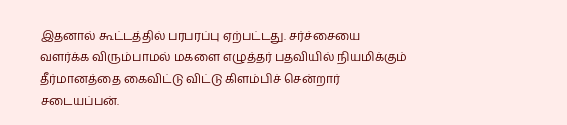இதனால் கூட்டத்தில் பரபரப்பு ஏற்பட்டது. சர்ச்சையை வளர்க்க விரும்பாமல் மகளை எழுத்தர் பதவியில் நியமிக்கும் தீர்மானத்தை கைவிட்டு விட்டு கிளம்பிச் சென்றார் சடையப்பன்.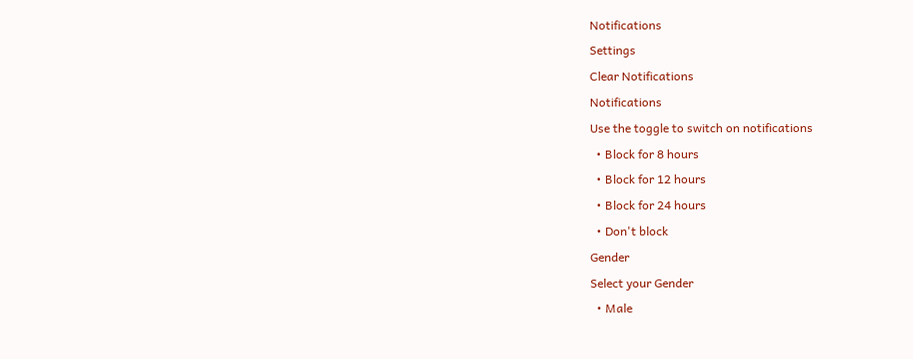Notifications
Settings
Clear Notifications
Notifications
Use the toggle to switch on notifications
  • Block for 8 hours
  • Block for 12 hours
  • Block for 24 hours
  • Don't block
Gender
Select your Gender
  • Male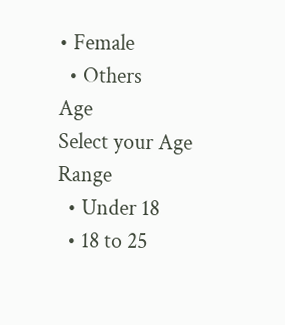• Female
  • Others
Age
Select your Age Range
  • Under 18
  • 18 to 25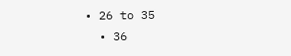• 26 to 35
  • 36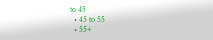to 45
  • 45 to 55
  • 55+